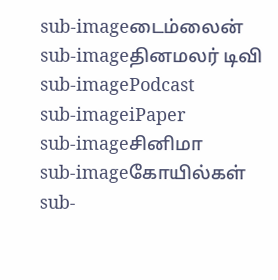sub-imageடைம்லைன்
sub-imageதினமலர் டிவி
sub-imagePodcast
sub-imageiPaper
sub-imageசினிமா
sub-imageகோயில்கள்
sub-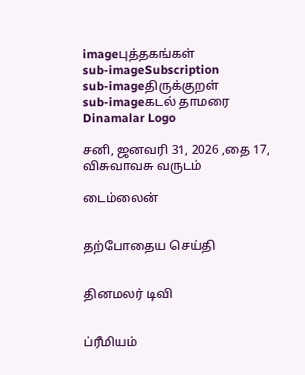imageபுத்தகங்கள்
sub-imageSubscription
sub-imageதிருக்குறள்
sub-imageகடல் தாமரை
Dinamalar Logo

சனி, ஜனவரி 31, 2026 ,தை 17, விசுவாவசு வருடம்

டைம்லைன்


தற்போதைய செய்தி


தினமலர் டிவி


ப்ரீமியம்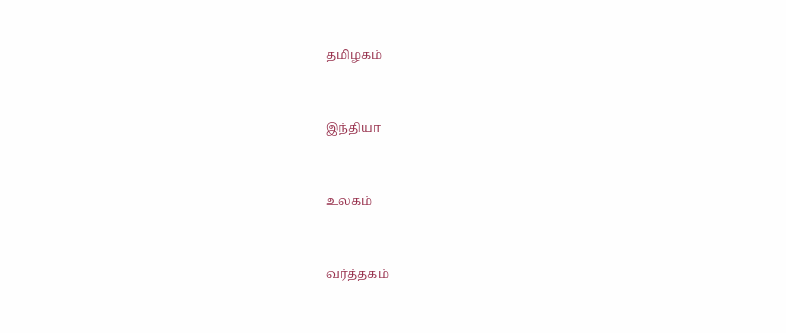தமிழகம்


இந்தியா


உலகம்


வர்த்தகம்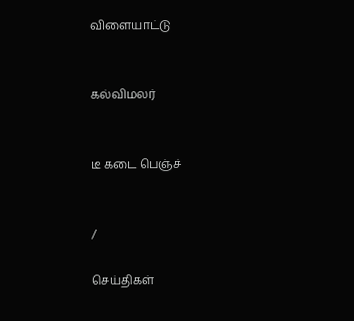விளையாட்டு


கல்விமலர்


டீ கடை பெஞ்ச்


/

செய்திகள்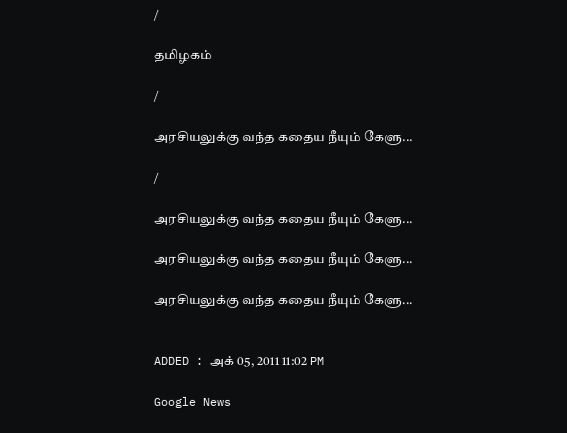/

தமிழகம்

/

அரசியலுக்கு வந்த கதைய நீயும் கேளு...

/

அரசியலுக்கு வந்த கதைய நீயும் கேளு...

அரசியலுக்கு வந்த கதைய நீயும் கேளு...

அரசியலுக்கு வந்த கதைய நீயும் கேளு...


ADDED : அக் 05, 2011 11:02 PM

Google News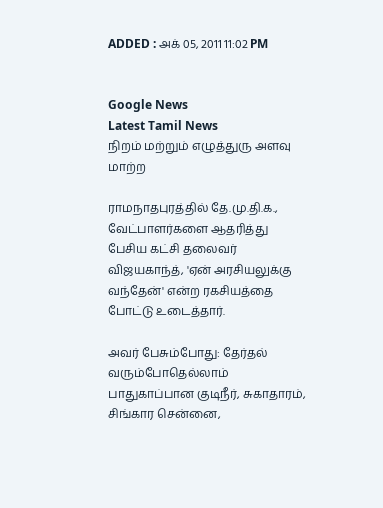ADDED : அக் 05, 2011 11:02 PM


Google News
Latest Tamil News
நிறம் மற்றும் எழுத்துரு அளவு மாற்ற

ராமநாதபுரத்தில் தே.மு.தி.க., வேட்பாளர்களை ஆதரித்து பேசிய கட்சி தலைவர் விஜயகாந்த், 'ஏன் அரசியலுக்கு வந்தேன்' என்ற ரகசியத்தை போட்டு உடைத்தார்.

அவர் பேசும்போது: தேர்தல் வரும்போதெல்லாம் பாதுகாப்பான குடிநீர், சுகாதாரம், சிங்கார சென்னை,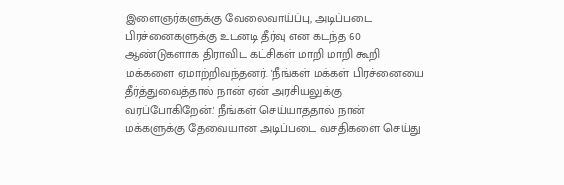இளைஞர்களுக்கு வேலைவாய்ப்பு, அடிப்படை பிரச்னைகளுக்கு உடனடி தீர்வு என கடந்த 60 ஆண்டுகளாக திராவிட கட்சிகள் மாறி மாறி கூறி மக்களை ஏமாற்றிவந்தனர். 'நீங்கள் மக்கள் பிரச்னையை தீர்த்துவைத்தால் நான் ஏன் அரசியலுக்கு வரப்போகிறேன்.' நீங்கள் செய்யாததால் நான் மக்களுக்கு தேவையான அடிப்படை வசதிகளை செய்து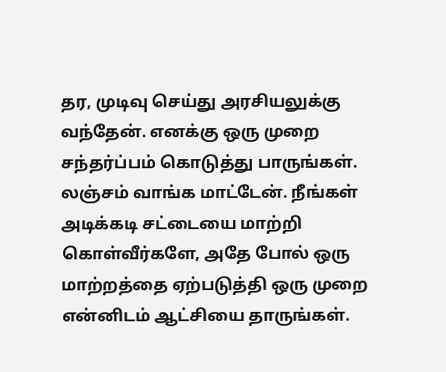தர, முடிவு செய்து அரசியலுக்கு வந்தேன். எனக்கு ஒரு முறை சந்தர்ப்பம் கொடுத்து பாருங்கள். லஞ்சம் வாங்க மாட்டேன். நீங்கள் அடிக்கடி சட்டையை மாற்றி கொள்வீர்களே, அதே போல் ஒரு மாற்றத்தை ஏற்படுத்தி ஒரு முறை என்னிடம் ஆட்சியை தாருங்கள்.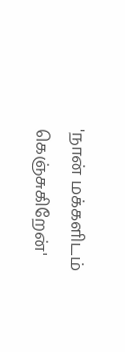'நான் மக்களிடம் கெஞ்சுகிறேன்'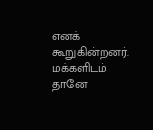எனக் கூறுகின்றனர். மக்களிடம் தானே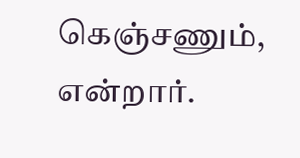கெஞ்சணும், என்றார்.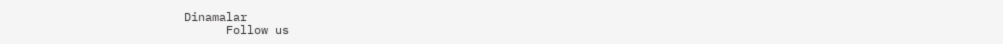Dinamalar
      Follow us